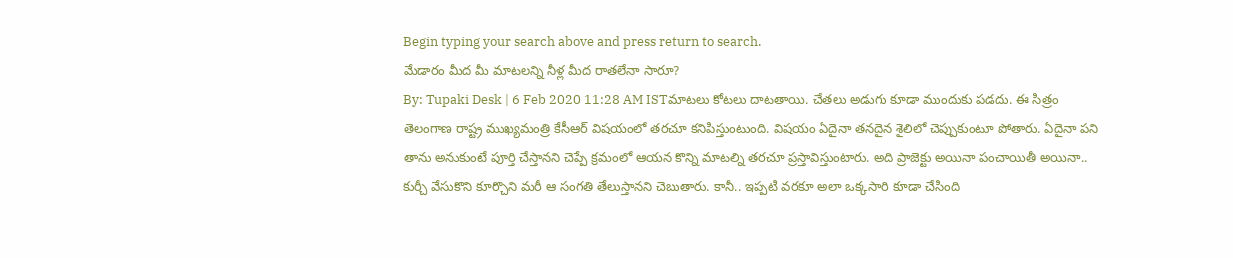Begin typing your search above and press return to search.
మేడారం మీద మీ మాటలన్ని నీళ్ల మీద రాతలేనా సారూ?
By: Tupaki Desk | 6 Feb 2020 11:28 AM ISTమాటలు కోటలు దాటతాయి. చేతలు అడుగు కూడా ముందుకు పడదు. ఈ సిత్రం తెలంగాణ రాష్ట్ర ముఖ్యమంత్రి కేసీఆర్ విషయంలో తరచూ కనిపిస్తుంటుంది. విషయం ఏదైనా తనదైన శైలిలో చెప్పుకుంటూ పోతారు. ఏదైనా పని తాను అనుకుంటే పూర్తి చేస్తానని చెప్పే క్రమంలో ఆయన కొన్ని మాటల్ని తరచూ ప్రస్తావిస్తుంటారు. అది ప్రాజెక్టు అయినా పంచాయితీ అయినా.. కుర్చీ వేసుకొని కూర్చొని మరీ ఆ సంగతి తేలుస్తానని చెబుతారు. కానీ.. ఇప్పటి వరకూ అలా ఒక్కసారి కూడా చేసింది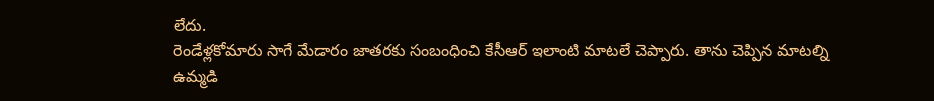లేదు.
రెండేళ్లకోమారు సాగే మేడారం జాతరకు సంబంధించి కేసీఆర్ ఇలాంటి మాటలే చెప్పారు. తాను చెప్పిన మాటల్ని ఉమ్మడి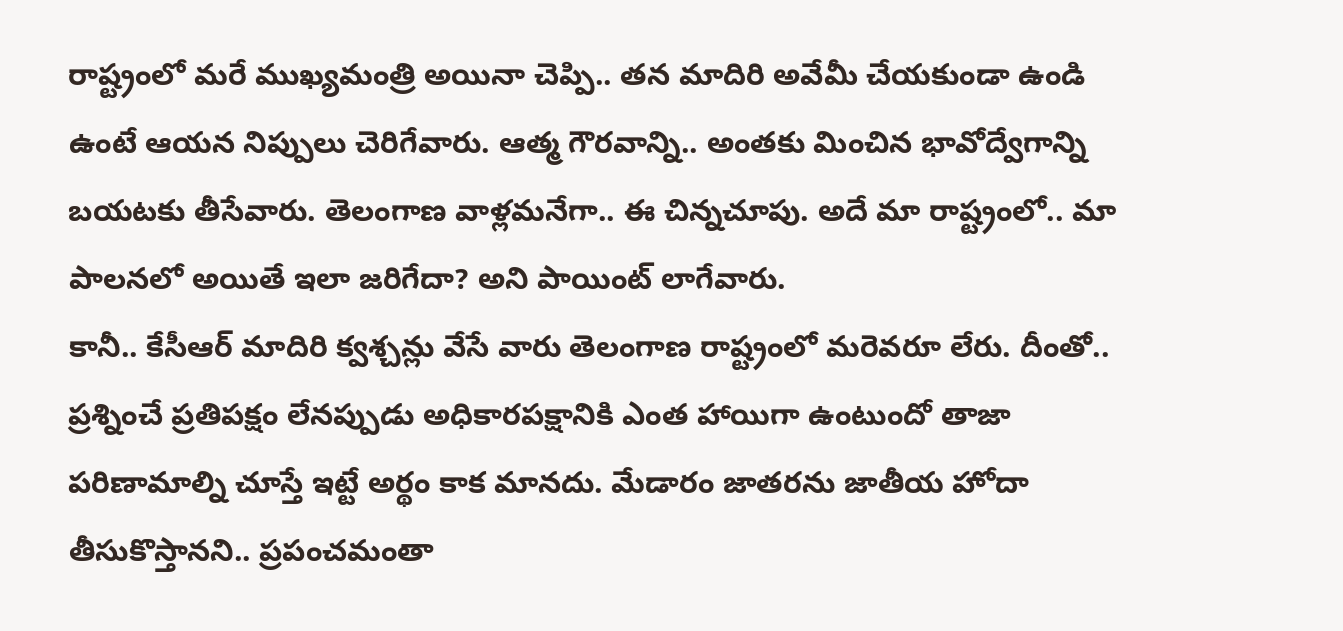రాష్ట్రంలో మరే ముఖ్యమంత్రి అయినా చెప్పి.. తన మాదిరి అవేమీ చేయకుండా ఉండి ఉంటే ఆయన నిప్పులు చెరిగేవారు. ఆత్మ గౌరవాన్ని.. అంతకు మించిన భావోద్వేగాన్ని బయటకు తీసేవారు. తెలంగాణ వాళ్లమనేగా.. ఈ చిన్నచూపు. అదే మా రాష్ట్రంలో.. మా పాలనలో అయితే ఇలా జరిగేదా? అని పాయింట్ లాగేవారు.
కానీ.. కేసీఆర్ మాదిరి క్వశ్చన్లు వేసే వారు తెలంగాణ రాష్ట్రంలో మరెవరూ లేరు. దీంతో.. ప్రశ్నించే ప్రతిపక్షం లేనప్పుడు అధికారపక్షానికి ఎంత హాయిగా ఉంటుందో తాజా పరిణామాల్ని చూస్తే ఇట్టే అర్థం కాక మానదు. మేడారం జాతరను జాతీయ హోదా తీసుకొస్తానని.. ప్రపంచమంతా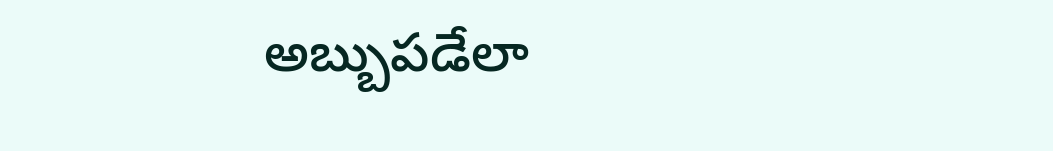అబ్బుపడేలా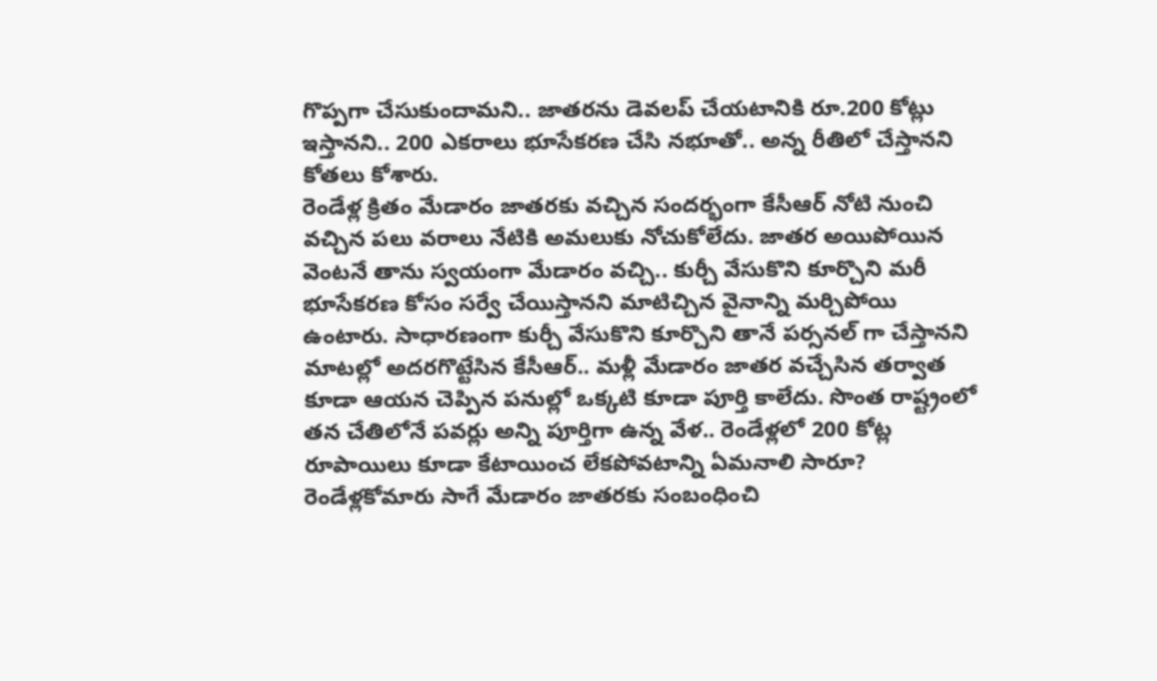గొప్పగా చేసుకుందామని.. జాతరను డెవలప్ చేయటానికి రూ.200 కోట్లు ఇస్తానని.. 200 ఎకరాలు భూసేకరణ చేసి నభూతో.. అన్న రీతిలో చేస్తానని కోతలు కోశారు.
రెండేళ్ల క్రితం మేడారం జాతరకు వచ్చిన సందర్భంగా కేసీఆర్ నోటి నుంచి వచ్చిన పలు వరాలు నేటికి అమలుకు నోచుకోలేదు. జాతర అయిపోయిన వెంటనే తాను స్వయంగా మేడారం వచ్చి.. కుర్చీ వేసుకొని కూర్చొని మరీ భూసేకరణ కోసం సర్వే చేయిస్తానని మాటిచ్చిన వైనాన్ని మర్చిపోయి ఉంటారు. సాధారణంగా కుర్చీ వేసుకొని కూర్చొని తానే పర్సనల్ గా చేస్తానని మాటల్లో అదరగొట్టేసిన కేసీఆర్.. మళ్లీ మేడారం జాతర వచ్చేసిన తర్వాత కూడా ఆయన చెప్పిన పనుల్లో ఒక్కటి కూడా పూర్తి కాలేదు. సొంత రాష్ట్రంలో తన చేతిలోనే పవర్లు అన్ని పూర్తిగా ఉన్న వేళ.. రెండేళ్లలో 200 కోట్ల రూపాయిలు కూడా కేటాయించ లేకపోవటాన్ని ఏమనాలి సారూ?
రెండేళ్లకోమారు సాగే మేడారం జాతరకు సంబంధించి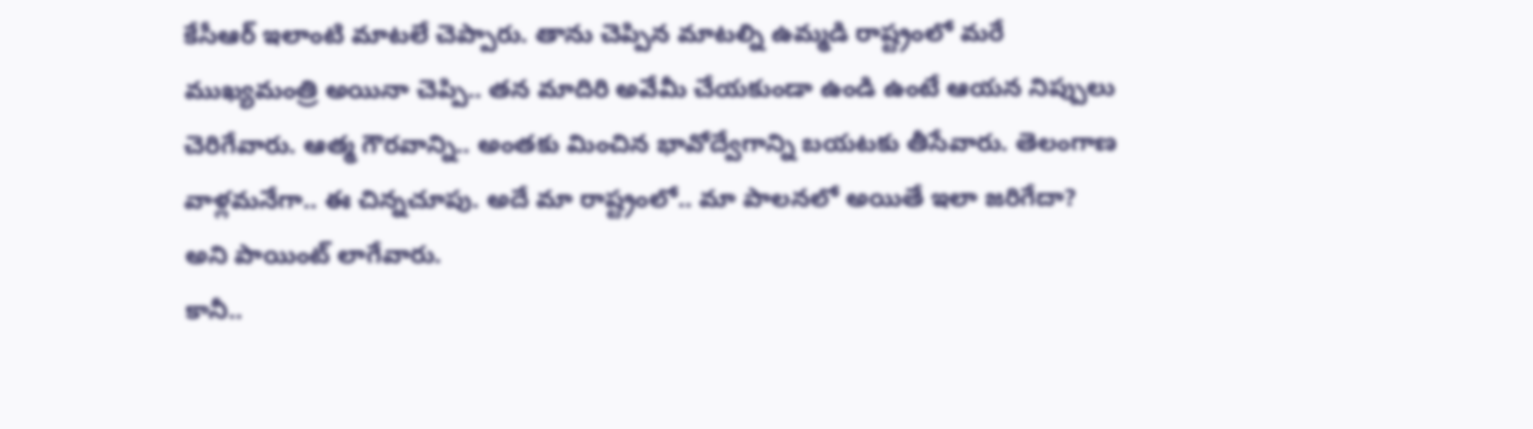కేసీఆర్ ఇలాంటి మాటలే చెప్పారు. తాను చెప్పిన మాటల్ని ఉమ్మడి రాష్ట్రంలో మరే ముఖ్యమంత్రి అయినా చెప్పి.. తన మాదిరి అవేమీ చేయకుండా ఉండి ఉంటే ఆయన నిప్పులు చెరిగేవారు. ఆత్మ గౌరవాన్ని.. అంతకు మించిన భావోద్వేగాన్ని బయటకు తీసేవారు. తెలంగాణ వాళ్లమనేగా.. ఈ చిన్నచూపు. అదే మా రాష్ట్రంలో.. మా పాలనలో అయితే ఇలా జరిగేదా? అని పాయింట్ లాగేవారు.
కానీ..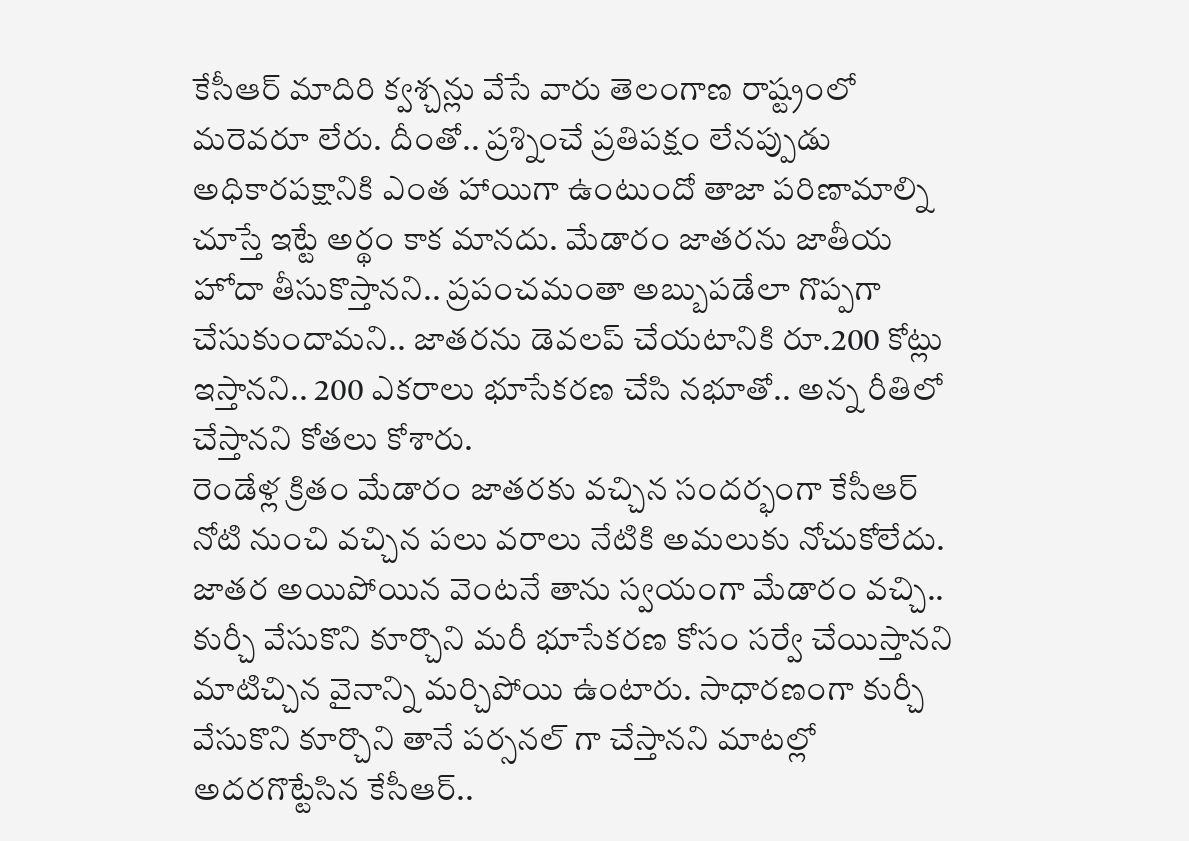కేసీఆర్ మాదిరి క్వశ్చన్లు వేసే వారు తెలంగాణ రాష్ట్రంలో మరెవరూ లేరు. దీంతో.. ప్రశ్నించే ప్రతిపక్షం లేనప్పుడు అధికారపక్షానికి ఎంత హాయిగా ఉంటుందో తాజా పరిణామాల్ని చూస్తే ఇట్టే అర్థం కాక మానదు. మేడారం జాతరను జాతీయ హోదా తీసుకొస్తానని.. ప్రపంచమంతా అబ్బుపడేలా గొప్పగా చేసుకుందామని.. జాతరను డెవలప్ చేయటానికి రూ.200 కోట్లు ఇస్తానని.. 200 ఎకరాలు భూసేకరణ చేసి నభూతో.. అన్న రీతిలో చేస్తానని కోతలు కోశారు.
రెండేళ్ల క్రితం మేడారం జాతరకు వచ్చిన సందర్భంగా కేసీఆర్ నోటి నుంచి వచ్చిన పలు వరాలు నేటికి అమలుకు నోచుకోలేదు. జాతర అయిపోయిన వెంటనే తాను స్వయంగా మేడారం వచ్చి.. కుర్చీ వేసుకొని కూర్చొని మరీ భూసేకరణ కోసం సర్వే చేయిస్తానని మాటిచ్చిన వైనాన్ని మర్చిపోయి ఉంటారు. సాధారణంగా కుర్చీ వేసుకొని కూర్చొని తానే పర్సనల్ గా చేస్తానని మాటల్లో అదరగొట్టేసిన కేసీఆర్..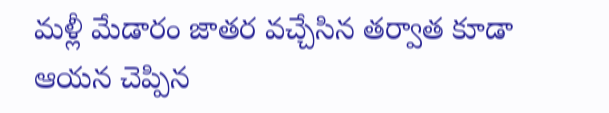మళ్లీ మేడారం జాతర వచ్చేసిన తర్వాత కూడా ఆయన చెప్పిన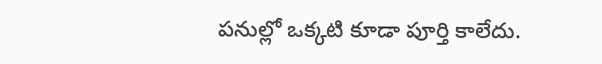పనుల్లో ఒక్కటి కూడా పూర్తి కాలేదు.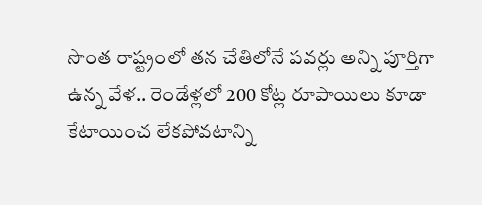సొంత రాష్ట్రంలో తన చేతిలోనే పవర్లు అన్ని పూర్తిగా ఉన్న వేళ.. రెండేళ్లలో 200 కోట్ల రూపాయిలు కూడా కేటాయించ లేకపోవటాన్ని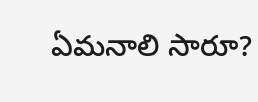ఏమనాలి సారూ?